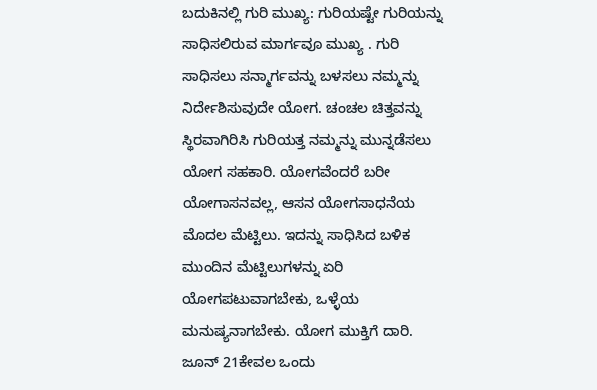ಬದುಕಿನಲ್ಲಿ ಗುರಿ ಮುಖ್ಯ: ಗುರಿಯಷ್ಟೇ ಗುರಿಯನ್ನು ಸಾಧಿಸಲಿರುವ ಮಾರ್ಗವೂ ಮುಖ್ಯ . ಗುರಿ ಸಾಧಿಸಲು ಸನ್ಮಾರ್ಗವನ್ನು ಬಳಸಲು ನಮ್ಮನ್ನು ನಿರ್ದೇಶಿಸುವುದೇ ಯೋಗ. ಚಂಚಲ ಚಿತ್ತವನ್ನು ಸ್ಥಿರವಾಗಿರಿಸಿ ಗುರಿಯತ್ತ ನಮ್ಮನ್ನು ಮುನ್ನಡೆಸಲು ಯೋಗ ಸಹಕಾರಿ. ಯೋಗವೆಂದರೆ ಬರೀ ಯೋಗಾಸನವಲ್ಲ, ಆಸನ ಯೋಗಸಾಧನೆಯ ಮೊದಲ ಮೆಟ್ಟಿಲು. ಇದನ್ನು ಸಾಧಿಸಿದ ಬಳಿಕ ಮುಂದಿನ ಮೆಟ್ಟಿಲುಗಳನ್ನು ಏರಿ ಯೋಗಪಟುವಾಗಬೇಕು, ಒಳ್ಳೆಯ ಮನುಷ್ಯನಾಗಬೇಕು. ಯೋಗ ಮುಕ್ತಿಗೆ ದಾರಿ. ಜೂನ್ 21ಕೇವಲ ಒಂದು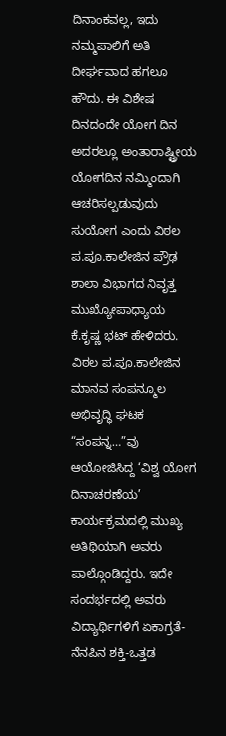ದಿನಾಂಕವಲ್ಲ, ಇದು ನಮ್ಮಪಾಲಿಗೆ ಅತಿ ದೀರ್ಘವಾದ ಹಗಲೂ ಹೌದು. ಈ ವಿಶೇಷ ದಿನದಂದೇ ಯೋಗ ದಿನ ಅದರಲ್ಲೂ ಅಂತಾರಾಷ್ಟ್ರೀಯ ಯೋಗದಿನ ನಮ್ಮಿಂದಾಗಿ ಆಚರಿಸಲ್ಪಡುವುದು ಸುಯೋಗ ಎಂದು ವಿಠಲ ಪ.ಪೂ.ಕಾಲೇಜಿನ ಪ್ರೌಢ ಶಾಲಾ ವಿಭಾಗದ ನಿವೃತ್ತ ಮುಖ್ಯೋಪಾಧ್ಯಾಯ ಕೆ.ಕೃಷ್ಣ ಭಟ್ ಹೇಳಿದರು.
ವಿಠಲ ಪ.ಪೂ.ಕಾಲೇಜಿನ ಮಾನವ ಸಂಪನ್ಮೂಲ ಅಭಿವೃದ್ಧಿ ಘಟಕ “ಸಂಪನ್ನ…”ವು ಆಯೋಜಿಸಿದ್ದ ‘ವಿಶ್ವ ಯೋಗ ದಿನಾಚರಣೆಯ’ ಕಾರ್ಯಕ್ರಮದಲ್ಲಿ ಮುಖ್ಯ ಅತಿಥಿಯಾಗಿ ಅವರು ಪಾಲ್ಗೊಂಡಿದ್ದರು. ಇದೇ ಸಂದರ್ಭದಲ್ಲಿ ಅವರು ವಿದ್ಯಾರ್ಥಿಗಳಿಗೆ ಏಕಾಗ್ರತೆ-ನೆನಪಿನ ಶಕ್ತಿ-ಒತ್ತಡ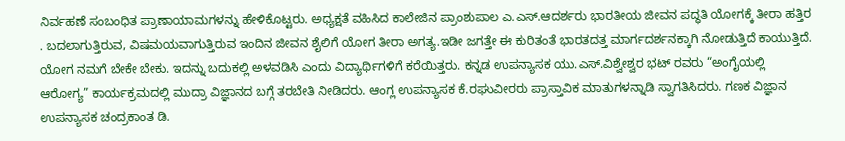ನಿರ್ವಹಣೆ ಸಂಬಂಧಿತ ಪ್ರಾಣಾಯಾಮಗಳನ್ನು ಹೇಳಿಕೊಟ್ಟರು. ಅಧ್ಯಕ್ಷತೆ ವಹಿಸಿದ ಕಾಲೇಜಿನ ಪ್ರಾಂಶುಪಾಲ ಎ.ಎಸ್.ಆದರ್ಶರು ಭಾರತೀಯ ಜೀವನ ಪದ್ಧತಿ ಯೋಗಕ್ಕೆ ತೀರಾ ಹತ್ತಿರ . ಬದಲಾಗುತ್ತಿರುವ, ವಿಷಮಯವಾಗುತ್ತಿರುವ ಇಂದಿನ ಜೀವನ ಶೈಲಿಗೆ ಯೋಗ ತೀರಾ ಅಗತ್ಯ.ಇಡೀ ಜಗತ್ತೇ ಈ ಕುರಿತಂತೆ ಭಾರತದತ್ತ ಮಾರ್ಗದರ್ಶನಕ್ಕಾಗಿ ನೋಡುತ್ತಿದೆ ಕಾಯುತ್ತಿದೆ. ಯೋಗ ನಮಗೆ ಬೇಕೇ ಬೇಕು. ಇದನ್ನು ಬದುಕಲ್ಲಿ ಅಳವಡಿಸಿ ಎಂದು ವಿದ್ಯಾರ್ಥಿಗಳಿಗೆ ಕರೆಯಿತ್ತರು. ಕನ್ನಡ ಉಪನ್ಯಾಸಕ ಯು.ಎಸ್.ವಿಶ್ವೇಶ್ವರ ಭಟ್ ರವರು “ಅಂಗೈಯಲ್ಲಿ ಆರೋಗ್ಯ” ಕಾರ್ಯಕ್ರಮದಲ್ಲಿ ಮುದ್ರಾ ವಿಜ್ಞಾನದ ಬಗ್ಗೆ ತರಬೇತಿ ನೀಡಿದರು. ಆಂಗ್ಲ ಉಪನ್ಯಾಸಕ ಕೆ.ರಘುವೀರರು ಪ್ರಾಸ್ತಾವಿಕ ಮಾತುಗಳನ್ನಾಡಿ ಸ್ವಾಗತಿಸಿದರು. ಗಣಕ ವಿಜ್ಞಾನ ಉಪನ್ಯಾಸಕ ಚಂದ್ರಕಾಂತ ಡಿ.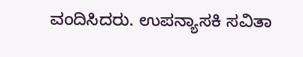ವಂದಿಸಿದರು. ಉಪನ್ಯಾಸಕಿ ಸವಿತಾ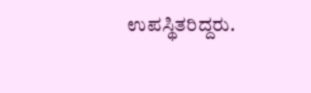ಉಪಸ್ಥಿತರಿದ್ದರು.